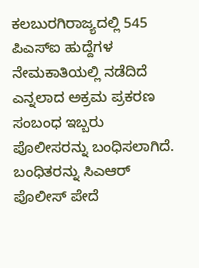ಕಲಬುರಗಿರಾಜ್ಯದಲ್ಲಿ 545 ಪಿಎಸ್ಐ ಹುದ್ದೆಗಳ ನೇಮಕಾತಿಯಲ್ಲಿ ನಡೆದಿದೆ ಎನ್ನಲಾದ ಅಕ್ರಮ ಪ್ರಕರಣ ಸಂಬಂಧ ಇಬ್ಬರು ಪೊಲೀಸರನ್ನು ಬಂಧಿಸಲಾಗಿದೆ.
ಬಂಧಿತರನ್ನು ಸಿಎಆರ್ ಪೊಲೀಸ್ ಪೇದೆ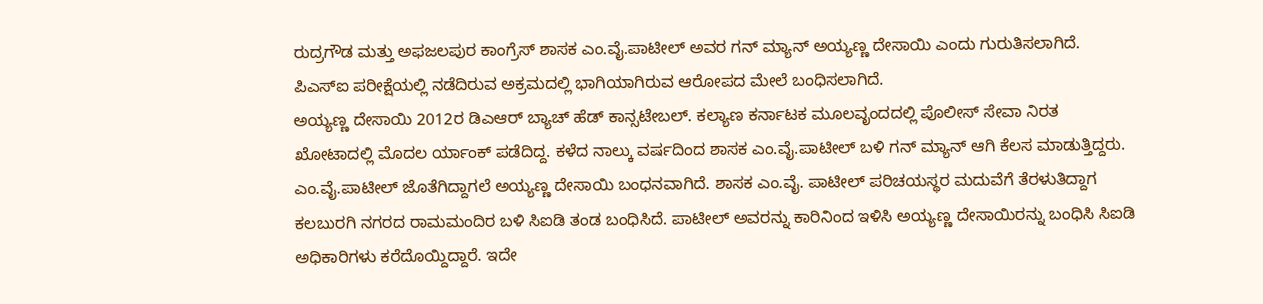ರುದ್ರಗೌಡ ಮತ್ತು ಅಫಜಲಪುರ ಕಾಂಗ್ರೆಸ್ ಶಾಸಕ ಎಂ.ವೈ.ಪಾಟೀಲ್ ಅವರ ಗನ್ ಮ್ಯಾನ್ ಅಯ್ಯಣ್ಣ ದೇಸಾಯಿ ಎಂದು ಗುರುತಿಸಲಾಗಿದೆ. ಪಿಎಸ್ಐ ಪರೀಕ್ಷೆಯಲ್ಲಿ ನಡೆದಿರುವ ಅಕ್ರಮದಲ್ಲಿ ಭಾಗಿಯಾಗಿರುವ ಆರೋಪದ ಮೇಲೆ ಬಂಧಿಸಲಾಗಿದೆ.
ಅಯ್ಯಣ್ಣ ದೇಸಾಯಿ 2012ರ ಡಿಎಆರ್ ಬ್ಯಾಚ್ ಹೆಡ್ ಕಾನ್ಸಟೇಬಲ್. ಕಲ್ಯಾಣ ಕರ್ನಾಟಕ ಮೂಲವೃಂದದಲ್ಲಿ ಪೊಲೀಸ್ ಸೇವಾ ನಿರತ ಖೋಟಾದಲ್ಲಿ ಮೊದಲ ರ್ಯಾಂಕ್ ಪಡೆದಿದ್ದ. ಕಳೆದ ನಾಲ್ಕು ವರ್ಷದಿಂದ ಶಾಸಕ ಎಂ.ವೈ.ಪಾಟೀಲ್ ಬಳಿ ಗನ್ ಮ್ಯಾನ್ ಆಗಿ ಕೆಲಸ ಮಾಡುತ್ತಿದ್ದರು.
ಎಂ.ವೈ.ಪಾಟೀಲ್ ಜೊತೆಗಿದ್ದಾಗಲೆ ಅಯ್ಯಣ್ಣ ದೇಸಾಯಿ ಬಂಧನವಾಗಿದೆ. ಶಾಸಕ ಎಂ.ವೈ. ಪಾಟೀಲ್ ಪರಿಚಯಸ್ಥರ ಮದುವೆಗೆ ತೆರಳುತಿದ್ದಾಗ ಕಲಬುರಗಿ ನಗರದ ರಾಮಮಂದಿರ ಬಳಿ ಸಿಐಡಿ ತಂಡ ಬಂಧಿಸಿದೆ. ಪಾಟೀಲ್ ಅವರನ್ನು ಕಾರಿನಿಂದ ಇಳಿಸಿ ಅಯ್ಯಣ್ಣ ದೇಸಾಯಿರನ್ನು ಬಂಧಿಸಿ ಸಿಐಡಿ ಅಧಿಕಾರಿಗಳು ಕರೆದೊಯ್ದಿದ್ದಾರೆ. ಇದೇ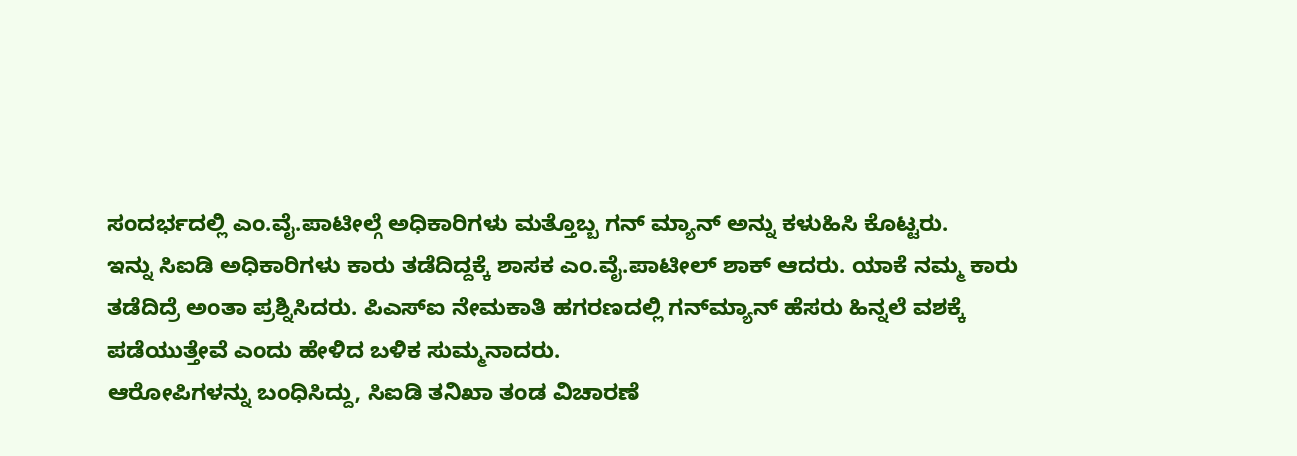ಸಂದರ್ಭದಲ್ಲಿ ಎಂ.ವೈ.ಪಾಟೀಲ್ಗೆ ಅಧಿಕಾರಿಗಳು ಮತ್ತೊಬ್ಬ ಗನ್ ಮ್ಯಾನ್ ಅನ್ನು ಕಳುಹಿಸಿ ಕೊಟ್ಟರು.
ಇನ್ನು ಸಿಐಡಿ ಅಧಿಕಾರಿಗಳು ಕಾರು ತಡೆದಿದ್ದಕ್ಕೆ ಶಾಸಕ ಎಂ.ವೈ.ಪಾಟೀಲ್ ಶಾಕ್ ಆದರು. ಯಾಕೆ ನಮ್ಮ ಕಾರು ತಡೆದಿದ್ರೆ ಅಂತಾ ಪ್ರಶ್ನಿಸಿದರು. ಪಿಎಸ್‌ಐ ನೇಮಕಾತಿ ಹಗರಣದಲ್ಲಿ ಗನ್‌ಮ್ಯಾನ್ ಹೆಸರು ಹಿನ್ನಲೆ ವಶಕ್ಕೆ ಪಡೆಯುತ್ತೇವೆ ಎಂದು ಹೇಳಿದ ಬಳಿಕ ಸುಮ್ಮನಾದರು.
ಆರೋಪಿಗಳನ್ನು ಬಂಧಿಸಿದ್ದು, ಸಿಐಡಿ ತನಿಖಾ ತಂಡ ವಿಚಾರಣೆ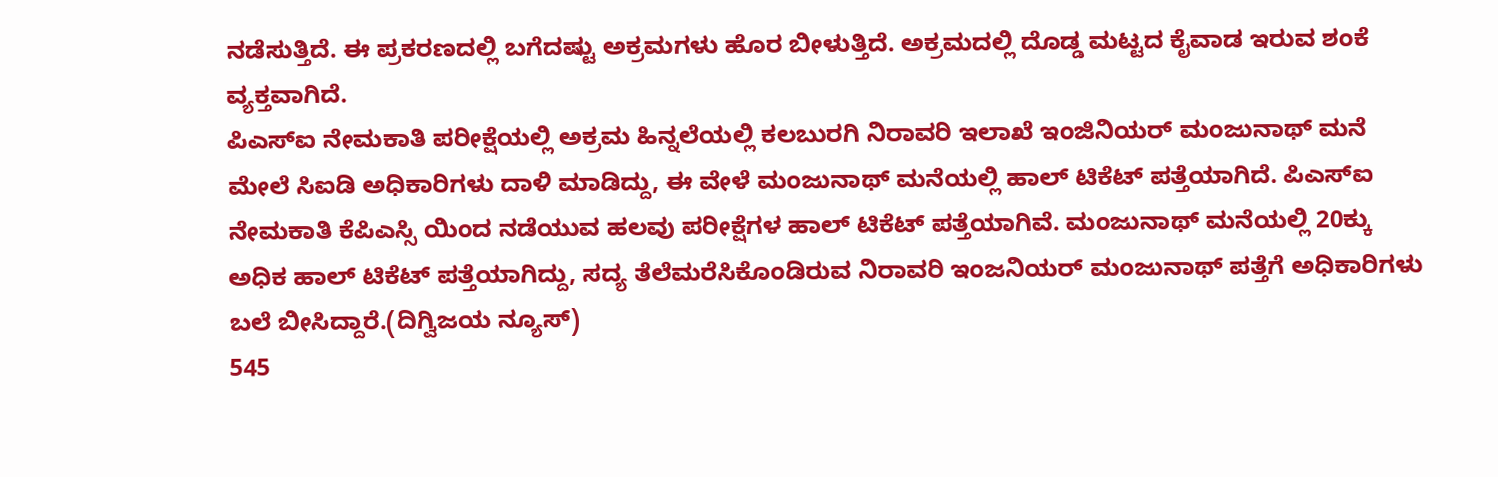ನಡೆಸುತ್ತಿದೆ. ಈ ಪ್ರಕರಣದಲ್ಲಿ ಬಗೆದಷ್ಟು ಅಕ್ರಮಗಳು ಹೊರ ಬೀಳುತ್ತಿದೆ. ಅಕ್ರಮದಲ್ಲಿ ದೊಡ್ಡ ಮಟ್ಟದ ಕೈವಾಡ ಇರುವ ಶಂಕೆ ವ್ಯಕ್ತವಾಗಿದೆ.
ಪಿಎಸ್ಐ ನೇಮಕಾತಿ ಪರೀಕ್ಷೆಯಲ್ಲಿ ಅಕ್ರಮ ಹಿನ್ನಲೆಯಲ್ಲಿ ಕಲಬುರಗಿ ನಿರಾವರಿ ಇಲಾಖೆ ಇಂಜಿನಿಯರ್ ಮಂಜುನಾಥ್ ಮನೆ ಮೇಲೆ ಸಿಐಡಿ ಅಧಿಕಾರಿಗಳು ದಾಳಿ ಮಾಡಿದ್ದು, ಈ ವೇಳೆ ಮಂಜುನಾಥ್ ಮನೆಯಲ್ಲಿ ಹಾಲ್ ಟಿಕೆಟ್ ಪತ್ತೆಯಾಗಿದೆ. ಪಿಎಸ್ಐ ನೇಮಕಾತಿ ಕೆಪಿಎಸ್ಸಿ ಯಿಂದ ನಡೆಯುವ ಹಲವು ಪರೀಕ್ಷೆಗಳ ಹಾಲ್ ಟಿಕೆಟ್ ಪತ್ತೆಯಾಗಿವೆ. ಮಂಜುನಾಥ್ ಮನೆಯಲ್ಲಿ 20ಕ್ಕು ಅಧಿಕ ಹಾಲ್ ಟಿಕೆಟ್ ಪತ್ತೆಯಾಗಿದ್ದು, ಸದ್ಯ ತೆಲೆಮರೆಸಿಕೊಂಡಿರುವ ನಿರಾವರಿ ಇಂಜನಿಯರ್ ಮಂಜುನಾಥ್ ಪತ್ತೆಗೆ ಅಧಿಕಾರಿಗಳು ಬಲೆ ಬೀಸಿದ್ದಾರೆ.(ದಿಗ್ವಿಜಯ ನ್ಯೂಸ್)
545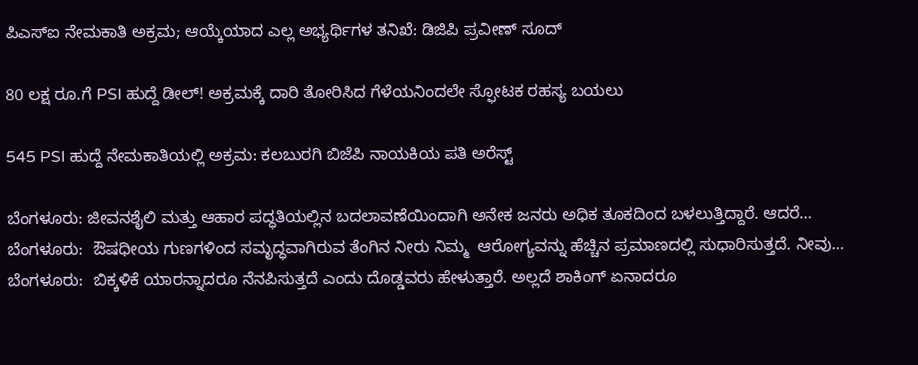ಪಿಎಸ್ಐ ನೇಮಕಾತಿ ಅಕ್ರಮ; ಆಯ್ಕೆಯಾದ ಎಲ್ಲ ಅಭ್ಯರ್ಥಿಗಳ ತನಿಖೆ: ಡಿಜಿಪಿ ಪ್ರವೀಣ್ ಸೂದ್

80 ಲಕ್ಷ ರೂ.ಗೆ PSI ಹುದ್ದೆ ಡೀಲ್! ಅಕ್ರಮಕ್ಕೆ ದಾರಿ ತೋರಿಸಿದ ಗೆಳೆಯನಿಂದಲೇ ಸ್ಫೋಟಕ ರಹಸ್ಯ ಬಯಲು

545 PSI ಹುದ್ದೆ ನೇಮಕಾತಿಯಲ್ಲಿ ಅಕ್ರಮ: ಕಲಬುರಗಿ ಬಿಜೆಪಿ ನಾಯಕಿಯ ಪತಿ ಅರೆಸ್ಟ್

ಬೆಂಗಳೂರು: ಜೀವನಶೈಲಿ ಮತ್ತು ಆಹಾರ ಪದ್ಧತಿಯಲ್ಲಿನ ಬದಲಾವಣೆಯಿಂದಾಗಿ ಅನೇಕ ಜನರು ಅಧಿಕ ತೂಕದಿಂದ ಬಳಲುತ್ತಿದ್ದಾರೆ. ಆದರೆ…
ಬೆಂಗಳೂರು:  ಔಷಧೀಯ ಗುಣಗಳಿಂದ ಸಮೃದ್ಧವಾಗಿರುವ ತೆಂಗಿನ ನೀರು ನಿಮ್ಮ  ಆರೋಗ್ಯವನ್ನು ಹೆಚ್ಚಿನ ಪ್ರಮಾಣದಲ್ಲಿ ಸುಧಾರಿಸುತ್ತದೆ. ನೀವು…
ಬೆಂಗಳೂರು:  ಬಿಕ್ಕಳಿಕೆ ಯಾರನ್ನಾದರೂ ನೆನಪಿಸುತ್ತದೆ ಎಂದು ದೊಡ್ಡವರು ಹೇಳುತ್ತಾರೆ. ಅಲ್ಲದೆ ಶಾಕಿಂಗ್ ಏನಾದರೂ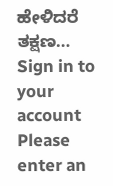ಹೇಳಿದರೆ ತಕ್ಷಣ…
Sign in to your account
Please enter an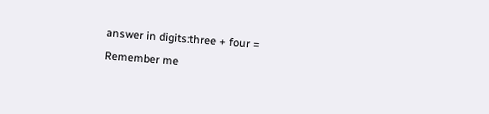answer in digits:three + four =
Remember me